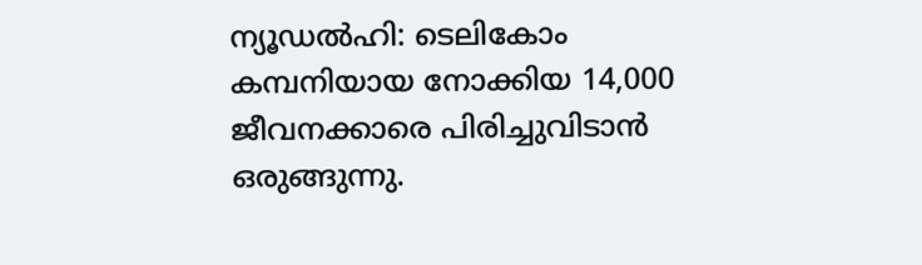ന്യൂഡൽഹി: ടെലികോം കമ്പനിയായ നോക്കിയ 14,000 ജീവനക്കാരെ പിരിച്ചുവിടാൻ ഒരുങ്ങുന്നു.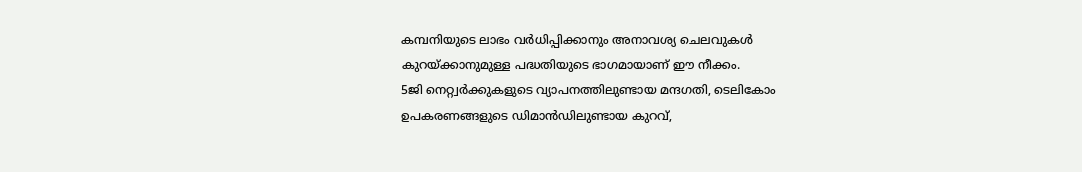കമ്പനിയുടെ ലാഭം വർധിപ്പിക്കാനും അനാവശ്യ ചെലവുകൾ കുറയ്ക്കാനുമുള്ള പദ്ധതിയുടെ ഭാഗമായാണ് ഈ നീക്കം.
5ജി നെറ്റ്വർക്കുകളുടെ വ്യാപനത്തിലുണ്ടായ മന്ദഗതി, ടെലികോം ഉപകരണങ്ങളുടെ ഡിമാൻഡിലുണ്ടായ കുറവ്,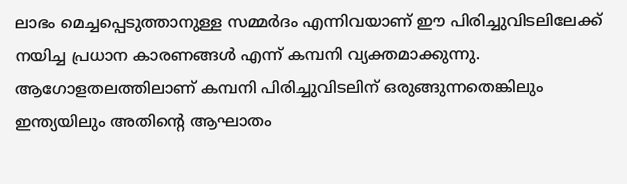ലാഭം മെച്ചപ്പെടുത്താനുള്ള സമ്മർദം എന്നിവയാണ് ഈ പിരിച്ചുവിടലിലേക്ക് നയിച്ച പ്രധാന കാരണങ്ങൾ എന്ന് കമ്പനി വ്യക്തമാക്കുന്നു.
ആഗോളതലത്തിലാണ് കമ്പനി പിരിച്ചുവിടലിന് ഒരുങ്ങുന്നതെങ്കിലും ഇന്ത്യയിലും അതിന്റെ ആഘാതം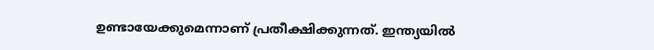ഉണ്ടായേക്കുമെന്നാണ് പ്രതീക്ഷിക്കുന്നത്. ഇന്ത്യയിൽ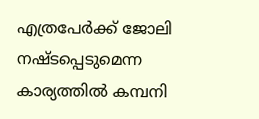എത്രപേർക്ക് ജോലി നഷ്ടപ്പെടുമെന്ന കാര്യത്തിൽ കമ്പനി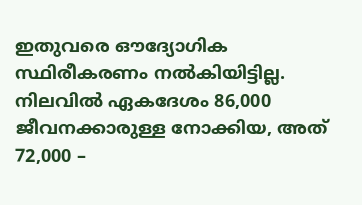ഇതുവരെ ഔദ്യോഗിക സ്ഥിരീകരണം നൽകിയിട്ടില്ല.
നിലവിൽ ഏകദേശം 86,000 ജീവനക്കാരുള്ള നോക്കിയ, അത് 72,000 –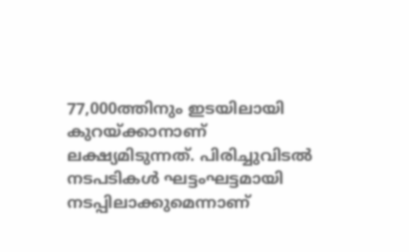77,000ത്തിനും ഇടയിലായി കുറയ്ക്കാനാണ് ലക്ഷ്യമിടുന്നത്. പിരിച്ചുവിടൽ നടപടികൾ ഘട്ടംഘട്ടമായി നടപ്പിലാക്കുമെന്നാണ്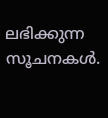ലഭിക്കുന്ന സൂചനകൾ.